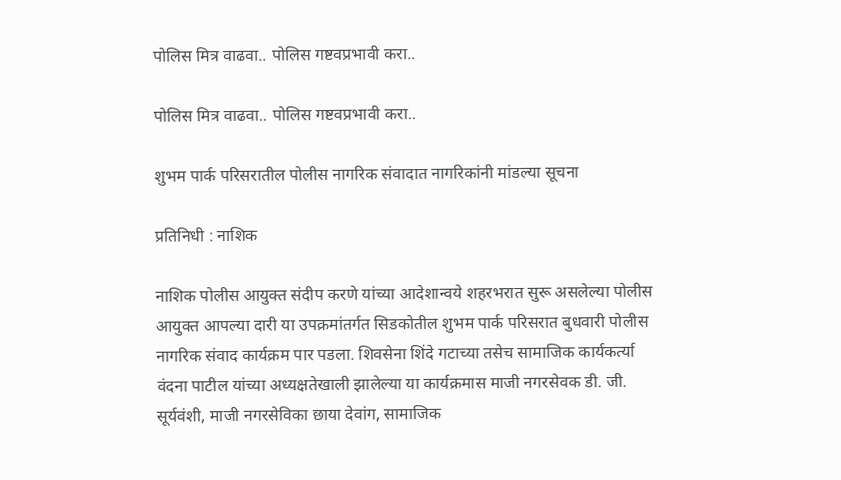पोलिस मित्र वाढवा.. पोलिस गष्टवप्रभावी करा..

पोलिस मित्र वाढवा.. पोलिस गष्टवप्रभावी करा..

शुभम पार्क परिसरातील पोलीस नागरिक संवादात नागरिकांनी मांडल्या सूचना

प्रतिनिधी : नाशिक

नाशिक पोलीस आयुक्त संदीप करणे यांच्या आदेशान्वये शहरभरात सुरू असलेल्या पोलीस आयुक्त आपल्या दारी या उपक्रमांतर्गत सिडकोतील शुभम पार्क परिसरात बुधवारी पोलीस नागरिक संवाद कार्यक्रम पार पडला. शिवसेना शिंदे गटाच्या तसेच सामाजिक कार्यकर्त्या वंदना पाटील यांच्या अध्यक्षतेखाली झालेल्या या कार्यक्रमास माजी नगरसेवक डी. जी. सूर्यवंशी, माजी नगरसेविका छाया देवांग, सामाजिक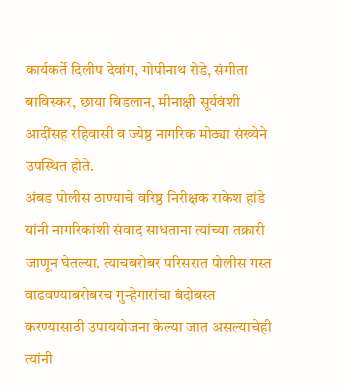कार्यकर्ते दिलीप देवांग, गोपीनाथ रोडे, संगीता बाविस्कर, छाया बिडलान, मीनाक्षी सूर्यवंशी आदींसह रहिवासी व ज्येष्ठ नागरिक मोठ्या संख्येने उपस्थित होते.
अंबड पोलीस ठाण्याचे वरिष्ठ निरीक्षक राकेश हांडे यांनी नागरिकांशी संवाद साधताना त्यांच्या तक्रारी जाणून घेतल्या. त्याचबरोबर परिसरात पोलीस गस्त वाढवण्याबरोबरच गुन्हेगारांचा बंदोबस्त करण्यासाठी उपाययोजना केल्या जात असल्याचेही त्यांनी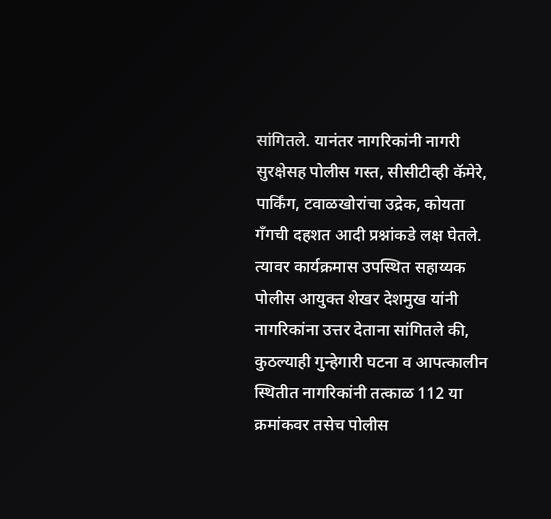सांगितले. यानंतर नागरिकांनी नागरी सुरक्षेसह पोलीस गस्त, सीसीटीव्ही कॅमेरे, पार्किंग, टवाळखोरांचा उद्रेक, कोयता गँगची दहशत आदी प्रश्नांकडे लक्ष घेतले. त्यावर कार्यक्रमास उपस्थित सहाय्यक पोलीस आयुक्त शेखर देशमुख यांनी नागरिकांना उत्तर देताना सांगितले की, कुठल्याही गुन्हेगारी घटना व आपत्कालीन स्थितीत नागरिकांनी तत्काळ 112 या क्रमांकवर तसेच पोलीस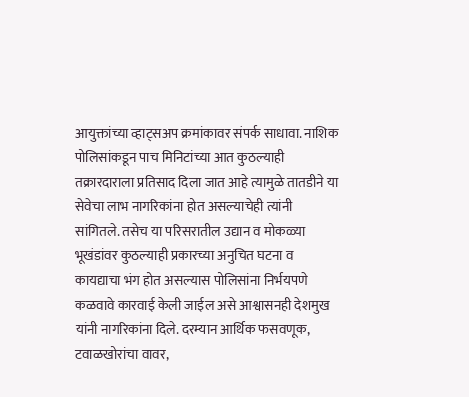आयुक्तांच्या व्हाट्सअप क्रमांकावर संपर्क साधावा. नाशिक पोलिसांकडून पाच मिनिटांच्या आत कुठल्याही तक्रारदाराला प्रतिसाद दिला जात आहे त्यामुळे तातडीने या सेवेचा लाभ नागरिकांना होत असल्याचेही त्यांनी सांगितले. तसेच या परिसरातील उद्यान व मोकळ्या भूखंडांवर कुठल्याही प्रकारच्या अनुचित घटना व कायद्याचा भंग होत असल्यास पोलिसांना निर्भयपणे कळवावे कारवाई केली जाईल असे आश्वासनही देशमुख यांनी नागरिकांना दिले. दरम्यान आर्थिक फसवणूक, टवाळखोरांचा वावर,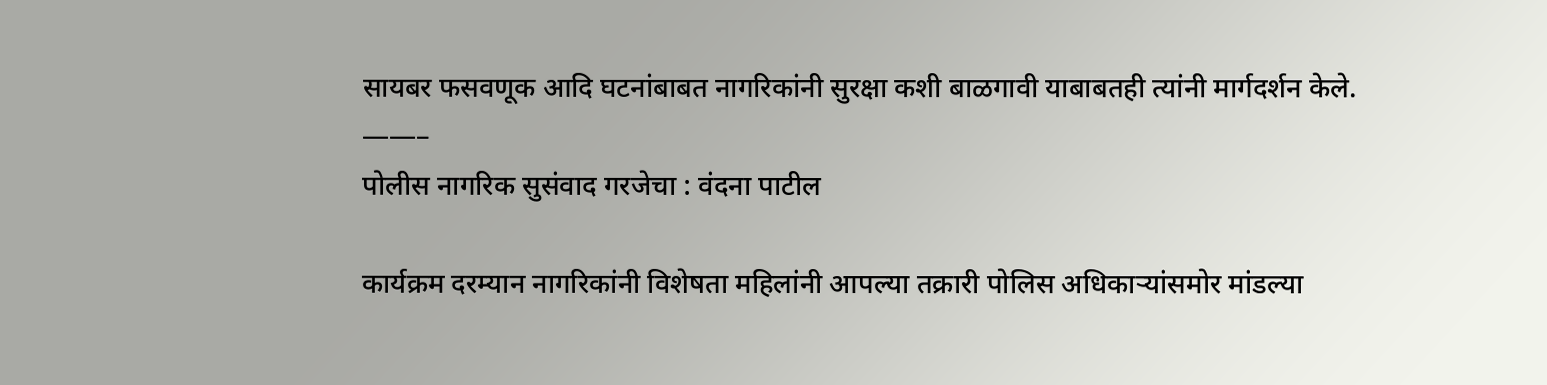सायबर फसवणूक आदि घटनांबाबत नागरिकांनी सुरक्षा कशी बाळगावी याबाबतही त्यांनी मार्गदर्शन केले.
——–
पोलीस नागरिक सुसंवाद गरजेचा : वंदना पाटील

कार्यक्रम दरम्यान नागरिकांनी विशेषता महिलांनी आपल्या तक्रारी पोलिस अधिकाऱ्यांसमोर मांडल्या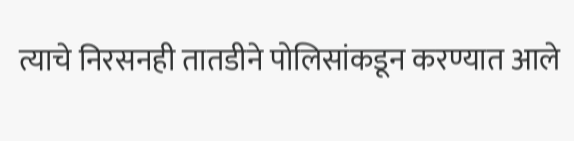त्याचे निरसनही तातडीने पोलिसांकडून करण्यात आले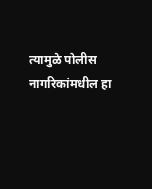त्यामुळे पोलीस नागरिकांमधील हा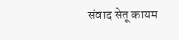संवाद सेतू कायम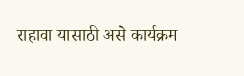राहावा यासाठी असे कार्यक्रम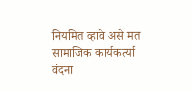नियमित व्हावे असे मत सामाजिक कार्यकर्त्या वंदना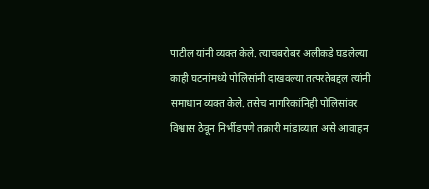पाटील यांनी व्यक्त केले. त्याचबरोबर अलीकडे घडलेल्या काही घटनांमध्ये पोलिसांनी दाखवल्या तत्परतेबद्दल त्यांनी समाधान व्यक्त केले. तसेच नागरिकांनिही पोलिसांवर विश्वास ठेवून निर्भीडपणे तक्रारी मांडाव्यात असे आवाहन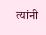त्यांनी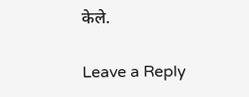केले.

Leave a Reply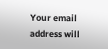Your email address will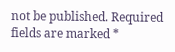not be published. Required fields are marked *